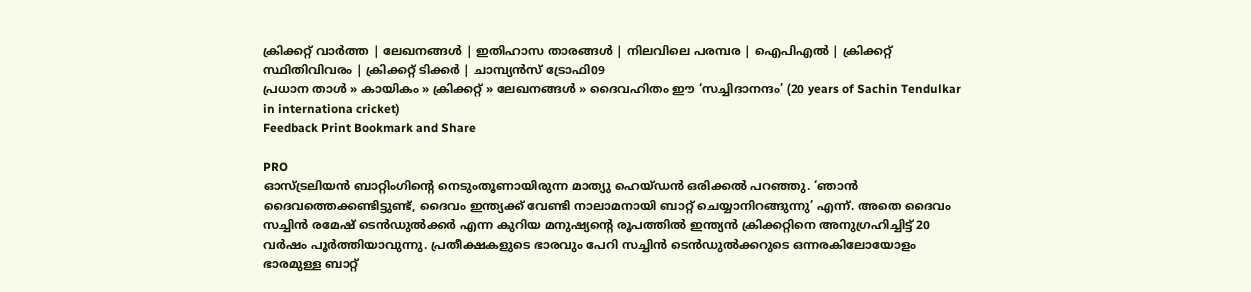ക്രിക്കറ്റ്‌ വാര്‍ത്ത | ലേഖനങ്ങള്‍ | ഇതിഹാസ താരങ്ങള്‍ | നിലവിലെ പരമ്പര | ഐപിഎല്‍ | ക്രിക്കറ്റ് സ്ഥിതിവിവരം | ക്രിക്കറ്റ് ടിക്കര്‍ | ചാമ്പ്യന്‍സ് ട്രോഫി09
പ്രധാന താള്‍ » കായികം » ക്രിക്കറ്റ്‌ » ലേഖനങ്ങള്‍ » ദൈവഹിതം ഈ ‘സച്ചിദാനന്ദം’ (20 years of Sachin Tendulkar in internationa cricket)
Feedback Print Bookmark and Share

PRO
ഓസ്ട്രലിയന്‍ ബാറ്റിംഗിന്‍റെ നെടും‌തൂണായിരുന്ന മാത്യു ഹെയ്ഡന്‍ ഒരിക്കല്‍ പറഞ്ഞു. ‘ഞാന്‍ ദൈവത്തെക്കണ്ടിട്ടുണ്ട്, ദൈവം ഇന്ത്യക്ക് വേണ്ടി നാലാമനായി ബാറ്റ് ചെയ്യാനിറങ്ങുന്നു’ എന്ന്. അതെ ദൈവം സച്ചിന്‍ രമേഷ് ടെന്‍‌ഡുല്‍ക്കര്‍ എന്ന കുറിയ മനുഷ്യന്‍റെ രൂപത്തില്‍ ഇന്ത്യന്‍ ക്രിക്കറ്റിനെ അനുഗ്രഹിച്ചിട്ട് 20 വര്‍ഷം പൂര്‍ത്തിയാവുന്നു. പ്രതീക്ഷകളുടെ ഭാരവും പേറി സച്ചിന്‍ ടെന്‍ഡുല്‍ക്കറുടെ ഒന്നരകിലോയോളം ഭാരമുള്ള ബാറ്റ്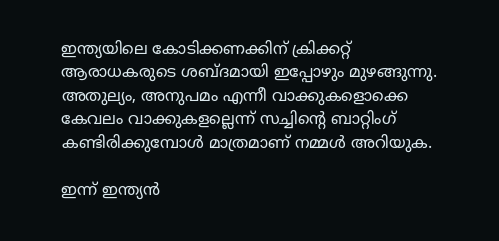ഇന്ത്യയിലെ കോടിക്കണക്കിന് ക്രിക്കറ്റ് ആരാധകരുടെ ശബ്ദമായി ഇപ്പോഴും മുഴങ്ങുന്നു. അതുല്യം, അനുപമം എന്നീ വാക്കുകളൊക്കെ കേവലം വാക്കുകളല്ലെന്ന് സച്ചിന്‍റെ ബാറ്റിംഗ് കണ്ടിരിക്കുമ്പോള്‍ മാത്രമാണ് നമ്മള്‍ അറിയുക.

ഇന്ന് ഇന്ത്യന്‍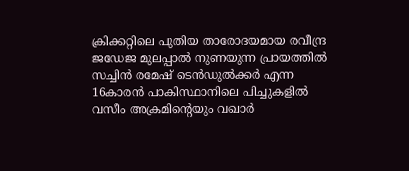ക്രിക്കറ്റിലെ പുതിയ താരോദയമായ രവീന്ദ്ര ജഡേജ മുലപ്പാല്‍ നുണയുന്ന പ്രായത്തില്‍ സച്ചിന്‍ രമേഷ് ടെന്‍‌ഡുല്‍ക്കര്‍ എന്ന 16കാരന്‍ പാകിസ്ഥാനിലെ പിച്ചുകളില്‍ വസീം അക്രമിന്‍റെയും വഖാര്‍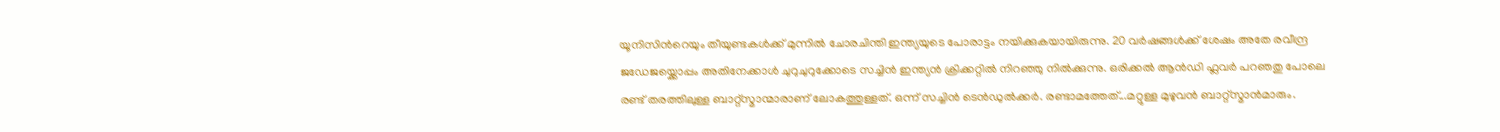യൂനിസിന്‍റെയും തീയുണ്ടകള്‍ക്ക് മുന്നില്‍ ചോരചിന്തി ഇന്ത്യയുടെ പോരാട്ടം നയിക്കുകയായിരുന്നു. 20 വര്‍ഷങ്ങള്‍ക്ക് ശേഷം അതേ രവീന്ദ്ര ജഡേജയ്ക്കൊപ്പം അതിനേക്കാള്‍ ചുറുചുറുക്കോടെ സച്ചിന്‍ ഇന്ത്യന്‍ ക്രിക്കറ്റില്‍ നിറഞ്ഞു നില്‍ക്കുന്നു. ഒരിക്കല്‍ ആന്‍ഡി ഫ്ലവര്‍ പറഞതു പോലെ രണ്ട് തരത്തിലുള്ള ബാറ്റ്‌സ്മാന്മാരാണ് ലോകത്തുള്ളത്. ഒന്ന് സച്ചിന്‍ ടെന്‍ഡുല്‍ക്കര്‍. രണ്ടാമത്തേത്...മറ്റുള്ള മുഴുവന്‍ ബാറ്റ്‌സ്മാന്‍‌മാരും.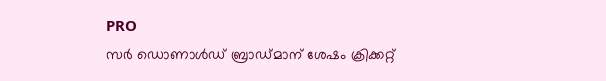PRO
സര്‍ ഡൊണാള്‍ഡ് ബ്രാഡ്മാന് ശേഷം ക്രിക്കറ്റ്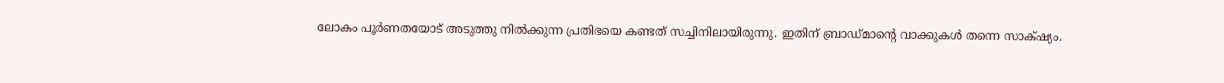ലോകം പൂര്‍ണതയോട് അടുത്തു നില്‍ക്കുന്ന പ്രതിഭയെ കണ്ടത് സച്ചിനിലായിരുന്നു‍. ഇതിന് ബ്രാഡ്മാന്‍റെ വാക്കുകള്‍ തന്നെ സാക്‍ഷ്യം.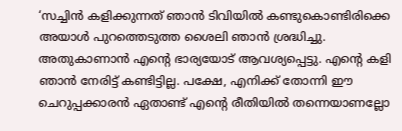‘സച്ചിന്‍ കളിക്കുന്നത് ഞാന്‍ ടിവിയില്‍ കണ്ടുകൊണ്ടിരിക്കെ അയാള്‍ പുറത്തെടുത്ത ശൈലി ഞാന്‍ ശ്രദ്ധിച്ചു. അതുകാണാന്‍ എന്‍റെ ഭാര്യയോട് ആവശ്യപ്പെട്ടു. എന്‍റെ കളി ഞാന്‍ നേരിട്ട് കണ്ടിട്ടില്ല. പക്ഷേ, എനിക്ക് തോന്നി ഈ ചെറുപ്പക്കാരന്‍ ഏതാണ്ട് എന്റെ രീതിയില്‍ തന്നെയാണല്ലോ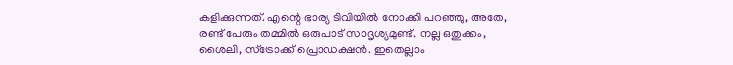കളിക്കുന്നത്. എന്റെ ഭാര്യ ടിവിയില്‍ നോക്കി പറഞ്ഞു, അതേ, രണ്ട് പേരും തമ്മില്‍ ഒരുപാട് സാദൃശ്യമുണ്ട്. നല്ല ഒതുക്കം, ശൈലി, സ്‌ട്രോക്ക് പ്രൊഡക്ഷന്‍. ഇതെല്ലാം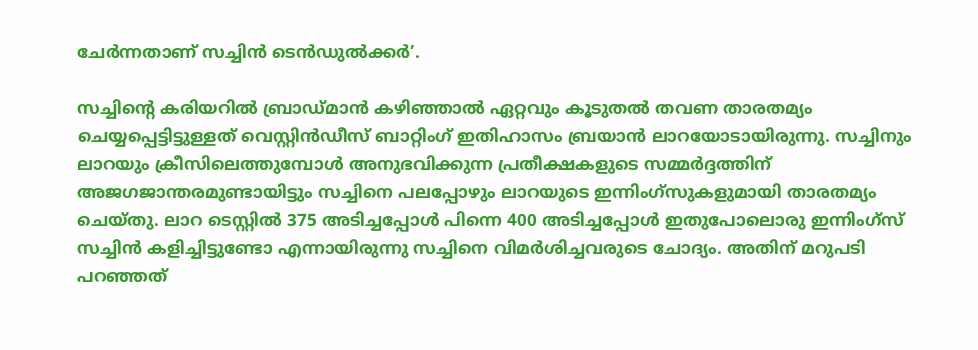ചേര്‍ന്നതാണ് സച്ചിന്‍ ടെന്‍ഡുല്‍ക്കര്‍’.

സച്ചിന്‍റെ കരിയറില്‍ ബ്രാഡ്‌മാന്‍ കഴിഞ്ഞാല്‍ ഏറ്റവും കൂടുതല്‍ തവണ താരതമ്യം ചെയ്യപ്പെട്ടിട്ടുള്ളത് വെസ്റ്റിന്‍ഡീസ് ബാറ്റിംഗ് ഇതിഹാസം ബ്രയാ‍ന്‍ ലാറയോടായിരുന്നു. സച്ചിനും ലാറയും ക്രീസിലെത്തുമ്പോള്‍ അനുഭവിക്കുന്ന പ്രതീക്ഷകളുടെ സമ്മര്‍ദ്ദത്തിന് അജഗജാന്തരമുണ്ടായിട്ടും സച്ചിനെ പലപ്പോഴും ലാറയുടെ ഇന്നിംഗ്സുകളുമായി താരതമ്യം ചെയ്തു. ലാറ ടെസ്റ്റില്‍ 375 അടിച്ചപ്പോള്‍ പിന്നെ 400 അടിച്ചപ്പോള്‍ ഇതുപോലൊരു ഇന്നിംഗ്സ് സച്ചിന്‍ കളിച്ചിട്ടുണ്ടോ എന്നായിരുന്നു സച്ചിനെ വിമര്‍ശിച്ചവരുടെ ചോദ്യം. അതിന് മറുപടി പറഞ്ഞത്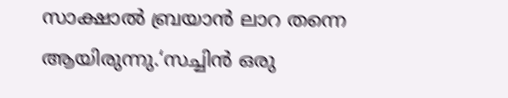സാക്ഷാല്‍ ബ്രയാന്‍ ലാറ തന്നെ ആയിരുന്നു.‘സച്ചിന്‍ ഒരു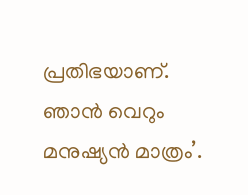പ്രതിഭയാണ്. ഞാന്‍ വെറും മനുഷ്യന്‍ മാത്രം’.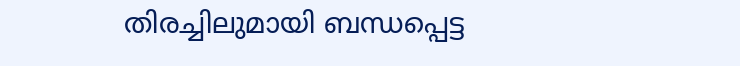തിരച്ചിലുമായി ബന്ധപ്പെട്ട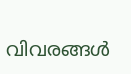വിവരങ്ങള്‍